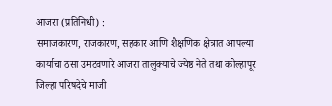आजरा (प्रतिनिधी) :
समाजकारण, राजकारण, सहकार आणि शैक्षणिक क्षेत्रात आपल्या कार्याचा ठसा उमटवणारे आजरा तालुक्याचे ज्येष्ठ नेते तथा कोल्हापूर जिल्हा परिषदेचे माजी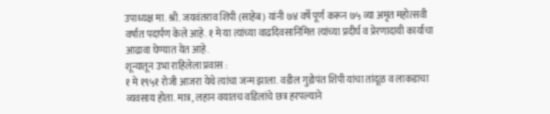उपाध्यक्ष मा. श्री. जयवंतराव शिंपी (साहेब) यांनी ७४ वर्षे पूर्ण करून ७५ व्या अमृत महोत्सवी वर्षात पदार्पण केले आहे. १ मे या त्यांच्या वाढदिवसानिमित्त त्यांच्या प्रदीर्घ व प्रेरणादायी कार्याचा आढावा घेण्यात येत आहे.
शून्यातून उभा राहिलेला प्रवास :
१ मे १९५१ रोजी आजरा येथे त्यांचा जन्म झाला. वडील गुडोपंत शिंपी यांचा तांदूळ व लाकडाचा व्यवसाय होता. मात्र, लहान वयातच वडिलांचे छत्र हरपल्याने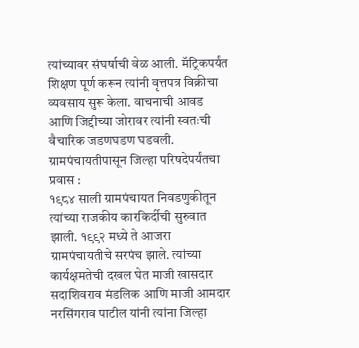त्यांच्यावर संघर्षाची वेळ आली. मॅट्रिकपर्यंत शिक्षण पूर्ण करून त्यांनी वृत्तपत्र विक्रीचा व्यवसाय सुरू केला. वाचनाची आवड आणि जिद्दीच्या जोरावर त्यांनी स्वतःची वैचारिक जडणघडण घडवली.
ग्रामपंचायतीपासून जिल्हा परिषदेपर्यंतचा प्रवास :
१९८४ साली ग्रामपंचायत निवडणुकीतून त्यांच्या राजकीय कारकिर्दीची सुरुवात झाली. १९९२ मध्ये ते आजरा ग्रामपंचायतीचे सरपंच झाले. त्यांच्या कार्यक्षमतेची दखल घेत माजी खासदार सदाशिवराव मंडलिक आणि माजी आमदार नरसिंगराव पाटील यांनी त्यांना जिल्हा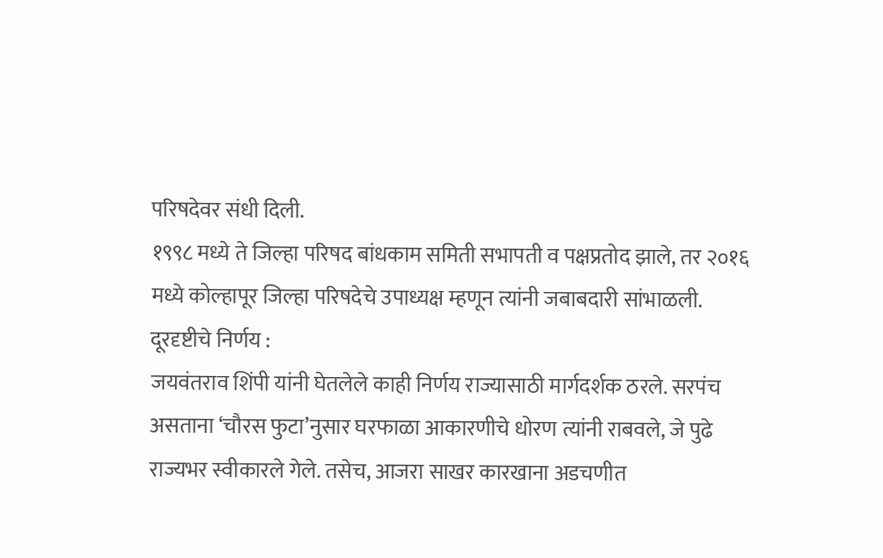परिषदेवर संधी दिली.
१९९८ मध्ये ते जिल्हा परिषद बांधकाम समिती सभापती व पक्षप्रतोद झाले, तर २०१६ मध्ये कोल्हापूर जिल्हा परिषदेचे उपाध्यक्ष म्हणून त्यांनी जबाबदारी सांभाळली.
दूरदृष्टीचे निर्णय :
जयवंतराव शिंपी यांनी घेतलेले काही निर्णय राज्यासाठी मार्गदर्शक ठरले. सरपंच असताना ‘चौरस फुटा’नुसार घरफाळा आकारणीचे धोरण त्यांनी राबवले, जे पुढे राज्यभर स्वीकारले गेले. तसेच, आजरा साखर कारखाना अडचणीत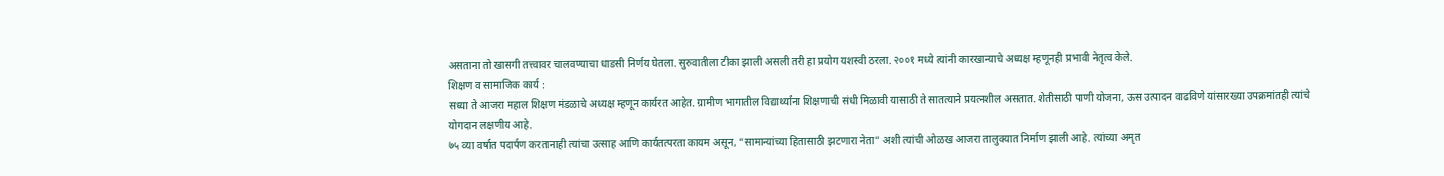असताना तो खासगी तत्त्वावर चालवण्याचा धाडसी निर्णय घेतला. सुरुवातीला टीका झाली असली तरी हा प्रयोग यशस्वी ठरला. २००१ मध्ये त्यांनी कारखान्याचे अध्यक्ष म्हणूनही प्रभावी नेतृत्व केले.
शिक्षण व सामाजिक कार्य :
सध्या ते आजरा महाल शिक्षण मंडळाचे अध्यक्ष म्हणून कार्यरत आहेत. ग्रामीण भागातील विद्यार्थ्यांना शिक्षणाची संधी मिळावी यासाठी ते सातत्याने प्रयत्नशील असतात. शेतीसाठी पाणी योजना, ऊस उत्पादन वाढविणे यांसारख्या उपक्रमांतही त्यांचे योगदान लक्षणीय आहे.
७५ व्या वर्षात पदार्पण करतानाही त्यांचा उत्साह आणि कार्यतत्परता कायम असून, “सामान्यांच्या हितासाठी झटणारा नेता” अशी त्यांची ओळख आजरा तालुक्यात निर्माण झाली आहे. त्यांच्या अमृत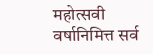महोत्सवी वर्षानिमित्त सर्व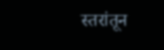स्तरांतून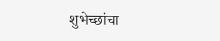शुभेच्छांचा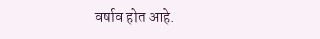वर्षाव होत आहे.